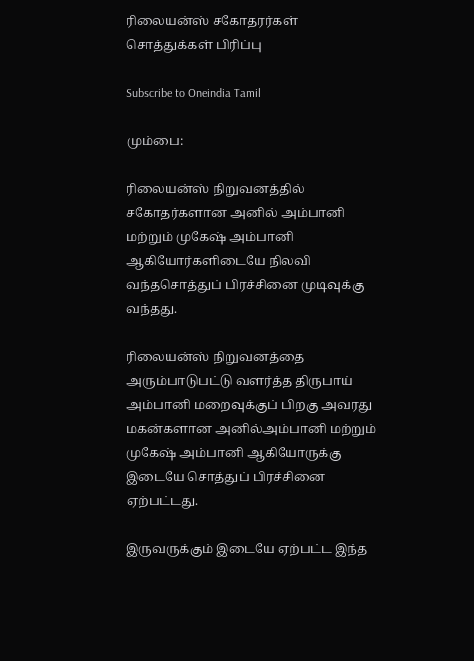ரிலையன்ஸ் சகோதரர்கள் சொத்துக்கள் பிரிப்பு

Subscribe to Oneindia Tamil

மும்பை:

ரிலையன்ஸ் நிறுவனத்தில் சகோதர்களான அனில் அம்பானி மற்றும் முகேஷ் அம்பானி ஆகியோர்களிடையே நிலவி வந்தசொத்துப் பிரச்சினை முடிவுக்கு வந்தது.

ரிலையன்ஸ் நிறுவனத்தை அரும்பாடுபட்டு வளர்த்த திருபாய் அம்பானி மறைவுக்குப் பிறகு அவரது மகன்களான அனில்அம்பானி மற்றும் முகேஷ் அம்பானி ஆகியோருக்கு இடையே சொத்துப் பிரச்சினை ஏற்பட்டது.

இருவருக்கும் இடையே ஏற்பட்ட இந்த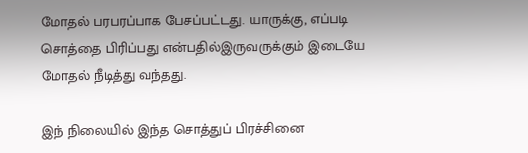மோதல் பரபரப்பாக பேசப்பட்டது. யாருக்கு, எப்படி சொத்தை பிரிப்பது என்பதில்இருவருக்கும் இடையே மோதல் நீடித்து வந்தது.

இந் நிலையில் இந்த சொத்துப் பிரச்சினை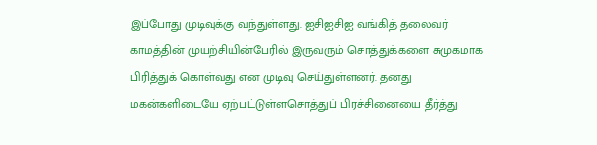இப்போது முடிவுக்கு வந்துள்ளது. ஐசிஐசிஐ வங்கித் தலைவர் காமத்தின் முயற்சியின்பேரில் இருவரும் சொத்துக்களை சுமுகமாக பிரித்துக் கொள்வது என முடிவு செய்துள்ளனர். தனது மகன்களிடையே ஏற்பட்டுள்ளசொத்துப் பிரச்சினையை தீர்த்து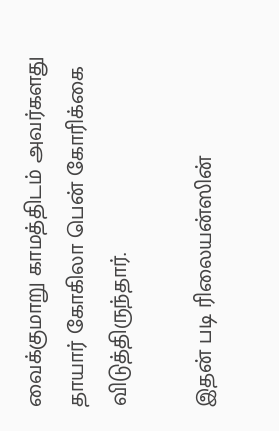வைக்குமாறு காமத்திடம் அவர்களது தாயார் கோகிலா பென் கோரிக்கை விடுத்திருந்தார்.

இதன் படி ரிலையன்ஸின்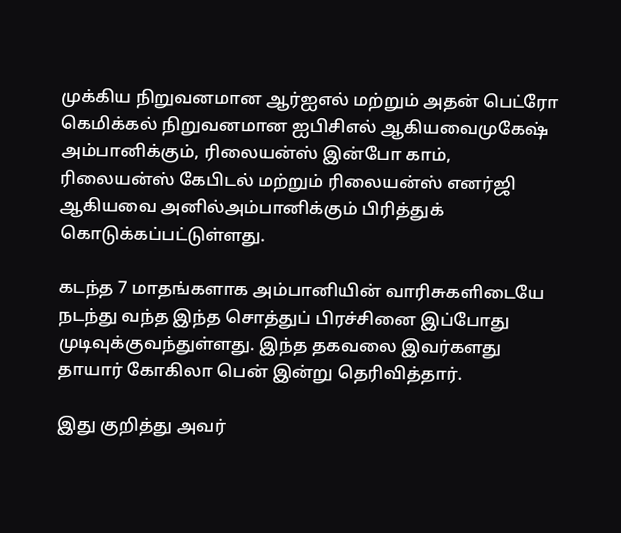முக்கிய நிறுவனமான ஆர்ஐஎல் மற்றும் அதன் பெட்ரோ கெமிக்கல் நிறுவனமான ஐபிசிஎல் ஆகியவைமுகேஷ் அம்பானிக்கும், ரிலையன்ஸ் இன்போ காம், ரிலையன்ஸ் கேபிடல் மற்றும் ரிலையன்ஸ் எனர்ஜி ஆகியவை அனில்அம்பானிக்கும் பிரித்துக் கொடுக்கப்பட்டுள்ளது.

கடந்த 7 மாதங்களாக அம்பானியின் வாரிசுகளிடையே நடந்து வந்த இந்த சொத்துப் பிரச்சினை இப்போது முடிவுக்குவந்துள்ளது. இந்த தகவலை இவர்களது தாயார் கோகிலா பென் இன்று தெரிவித்தார்.

இது குறித்து அவர்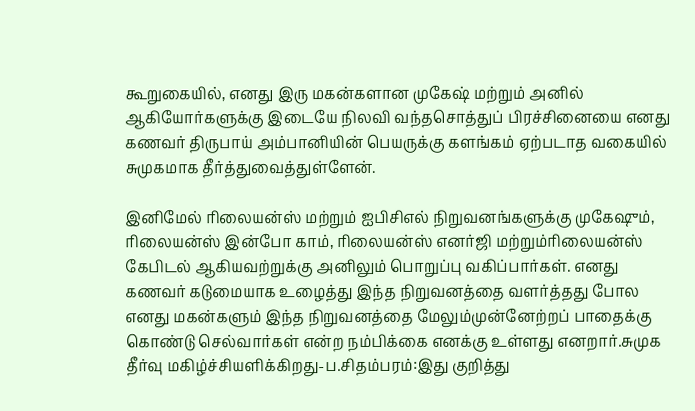கூறுகையில், எனது இரு மகன்களான முகேஷ் மற்றும் அனில் ஆகியோர்களுக்கு இடையே நிலவி வந்தசொத்துப் பிரச்சினையை எனது கணவர் திருபாய் அம்பானியின் பெயருக்கு களங்கம் ஏற்படாத வகையில் சுமுகமாக தீர்த்துவைத்துள்ளேன்.

இனிமேல் ரிலையன்ஸ் மற்றும் ஐபிசிஎல் நிறுவனங்களுக்கு முகேஷும், ரிலையன்ஸ் இன்போ காம், ரிலையன்ஸ் எனர்ஜி மற்றும்ரிலையன்ஸ் கேபிடல் ஆகியவற்றுக்கு அனிலும் பொறுப்பு வகிப்பார்கள். எனது கணவர் கடுமையாக உழைத்து இந்த நிறுவனத்தை வளர்த்தது போல எனது மகன்களும் இந்த நிறுவனத்தை மேலும்முன்னேற்றப் பாதைக்கு கொண்டு செல்வார்கள் என்ற நம்பிக்கை எனக்கு உள்ளது எனறார்.சுமுக தீர்வு மகிழ்ச்சியளிக்கிறது-ப.சிதம்பரம்:இது குறித்து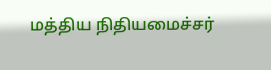மத்திய நிதியமைச்சர்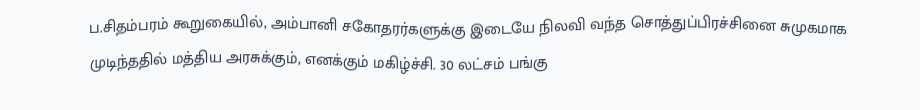ப.சிதம்பரம் கூறுகையில், அம்பானி சகோதரர்களுக்கு இடையே நிலவி வந்த சொத்துப்பிரச்சினை சுமுகமாக முடிந்ததில் மத்திய அரசுக்கும், எனக்கும் மகிழ்ச்சி. 30 லட்சம் பங்கு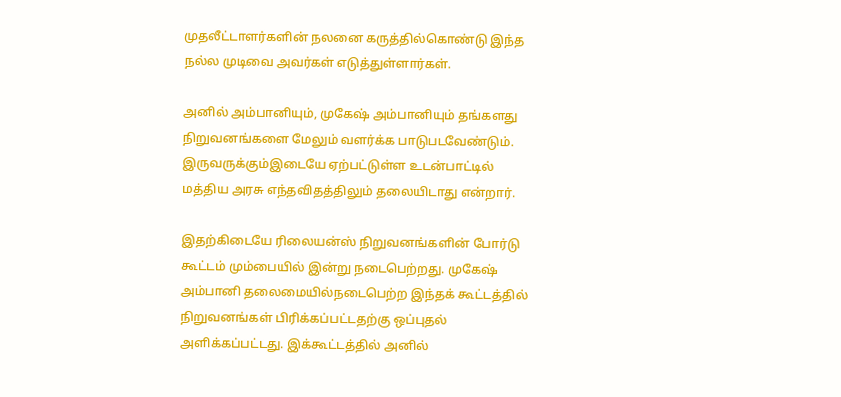முதலீட்டாளர்களின் நலனை கருத்தில்கொண்டு இந்த நல்ல முடிவை அவர்கள் எடுத்துள்ளார்கள்.

அனில் அம்பானியும், முகேஷ் அம்பானியும் தங்களது நிறுவனங்களை மேலும் வளர்க்க பாடுபடவேண்டும். இருவருக்கும்இடையே ஏற்பட்டுள்ள உடன்பாட்டில் மத்திய அரசு எந்தவிதத்திலும் தலையிடாது என்றார்.

இதற்கிடையே ரிலையன்ஸ் நிறுவனங்களின் போர்டு கூட்டம் மும்பையில் இன்று நடைபெற்றது. முகேஷ் அம்பானி தலைமையில்நடைபெற்ற இந்தக் கூட்டத்தில் நிறுவனங்கள் பிரிக்கப்பட்டதற்கு ஒப்புதல் அளிக்கப்பட்டது. இக்கூட்டத்தில் அனில்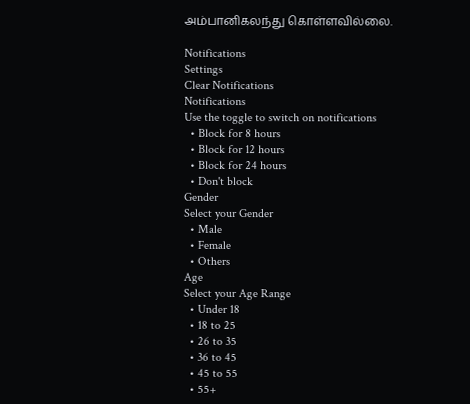அம்பானிகலந்து கொள்ளவில்லை.

Notifications
Settings
Clear Notifications
Notifications
Use the toggle to switch on notifications
  • Block for 8 hours
  • Block for 12 hours
  • Block for 24 hours
  • Don't block
Gender
Select your Gender
  • Male
  • Female
  • Others
Age
Select your Age Range
  • Under 18
  • 18 to 25
  • 26 to 35
  • 36 to 45
  • 45 to 55
  • 55+